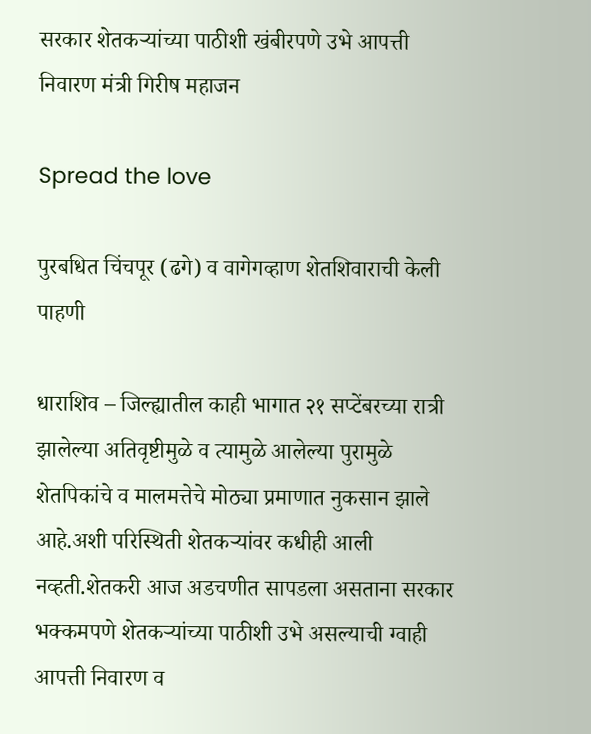सरकार शेतकऱ्यांच्या पाठीशी खंबीरपणे उभे आपत्ती निवारण मंत्री गिरीष महाजन

Spread the love

पुरबधित चिंचपूर (ढगे) व वागेगव्हाण शेतशिवाराची केली पाहणी

धाराशिव – जिल्ह्यातील काही भागात २१ सप्टेंबरच्या रात्री झालेल्या अतिवृष्टीमुळे व त्यामुळे आलेल्या पुरामुळे शेतपिकांचे व मालमत्तेचे मोठ्या प्रमाणात नुकसान झाले आहे.अशी परिस्थिती शेतकऱ्यांवर कधीही आली नव्हती.शेतकरी आज अडचणीत सापडला असताना सरकार भक्कमपणे शेतकऱ्यांच्या पाठीशी उभे असल्याची ग्वाही आपत्ती निवारण व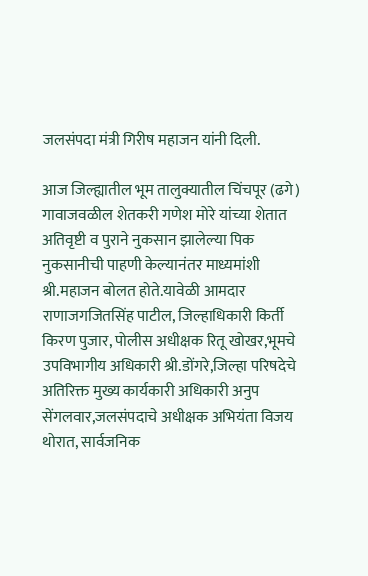जलसंपदा मंत्री गिरीष महाजन यांनी दिली.

आज जिल्ह्यातील भूम तालुक्यातील चिंचपूर (ढगे) गावाजवळील शेतकरी गणेश मोरे यांच्या शेतात अतिवृष्टी व पुराने नुकसान झालेल्या पिक नुकसानीची पाहणी केल्यानंतर माध्यमांशी श्री.महाजन बोलत होते.यावेळी आमदार राणाजगजितसिंह पाटील, जिल्हाधिकारी किर्ती किरण पुजार, पोलीस अधीक्षक रितू खोखर,भूमचे उपविभागीय अधिकारी श्री.डोंगरे,जिल्हा परिषदेचे अतिरिक्त मुख्य कार्यकारी अधिकारी अनुप सेंगलवार,जलसंपदाचे अधीक्षक अभियंता विजय थोरात, सार्वजनिक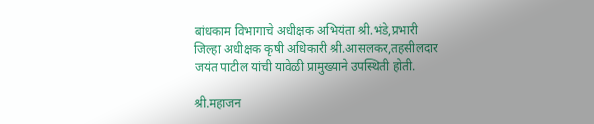बांधकाम विभागाचे अधीक्षक अभियंता श्री.भंडे,प्रभारी जिल्हा अधीक्षक कृषी अधिकारी श्री.आसलकर,तहसीलदार जयंत पाटील यांची यावेळी प्रामुख्याने उपस्थिती होती.

श्री.महाजन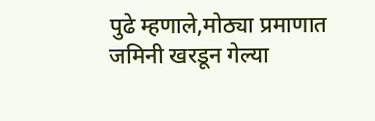पुढे म्हणाले,मोठ्या प्रमाणात जमिनी खरडून गेल्या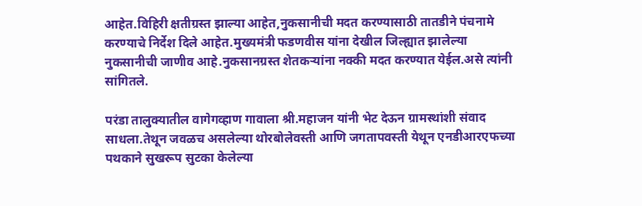आहेत.विहिरी क्षतीग्रस्त झाल्या आहेत,नुकसानीची मदत करण्यासाठी तातडीने पंचनामे करण्याचे निर्देश दिले आहेत.मुख्यमंत्री फडणवीस यांना देखील जिल्ह्यात झालेल्या नुकसानीची जाणीव आहे.नुकसानग्रस्त शेतकऱ्यांना नक्की मदत करण्यात येईल.असे त्यांनी सांगितले.

परंडा तालुक्यातील वागेगव्हाण गावाला श्री.महाजन यांनी भेट देऊन ग्रामस्थांशी संवाद साधला.तेथून जवळच असलेल्या थोरबोलेवस्ती आणि जगतापवस्ती येथून एनडीआरएफच्या पथकाने सुखरूप सुटका केलेल्या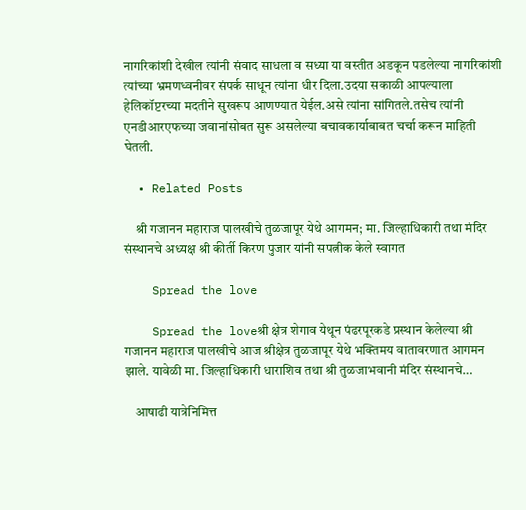नागरिकांशी देखील त्यांनी संवाद साधला व सध्या या वस्तीत अडकून पडलेल्या नागरिकांशी त्यांच्या भ्रमणध्वनीवर संपर्क साधून त्यांना धीर दिला.उदया सकाळी आपल्याला हेलिकॉप्टरच्या मदतीने सुखरूप आणण्यात येईल.असे त्यांना सांगितले.तसेच त्यांनी एनडीआरएफच्या जवानांसोबत सुरू असलेल्या बचावकार्याबाबत चर्चा करून माहिती घेतली.

  • Related Posts

    श्री गजानन महाराज पालखीचे तुळजापूर येथे आगमन; मा. जिल्हाधिकारी तथा मंदिर संस्थानचे अध्यक्ष श्री कीर्ती किरण पुजार यांनी सपत्नीक केले स्वागत

    Spread the love

    Spread the loveश्री क्षेत्र शेगाव येथून पंढरपूरकडे प्रस्थान केलेल्या श्री गजानन महाराज पालखीचे आज श्रीक्षेत्र तुळजापूर येथे भक्तिमय वातावरणात आगमन झाले. यावेळी मा. जिल्हाधिकारी धाराशिव तथा श्री तुळजाभवानी मंदिर संस्थानचे…

    आषाढी यात्रेनिमित्त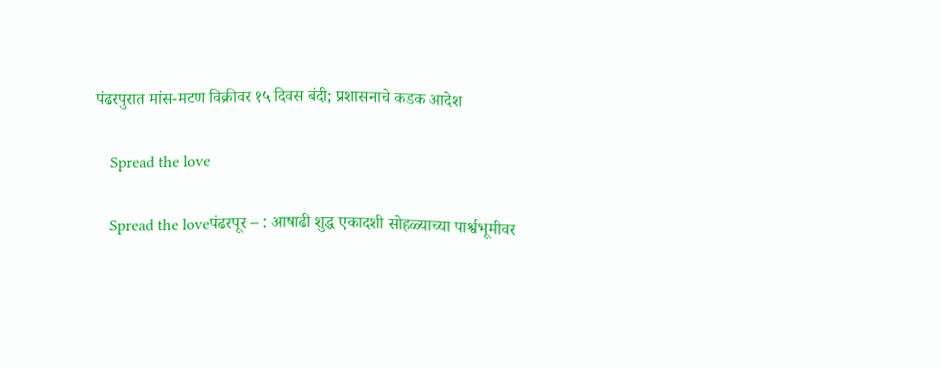पंढरपुरात मांस-मटण विक्रीवर १५ दिवस बंदी; प्रशासनाचे कडक आदेश

    Spread the love

    Spread the loveपंढरपूर – : आषाढी शुद्ध एकादशी सोहळ्याच्या पार्श्वभूमीवर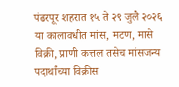पंढरपूर शहरात १५ ते २९ जुलै २०२६ या कालावधीत मांस, मटण, मासे विक्री, प्राणी कत्तल तसेच मांसजन्य पदार्थांच्या विक्रीस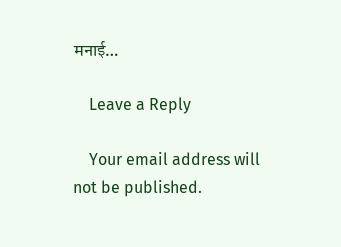मनाई…

    Leave a Reply

    Your email address will not be published.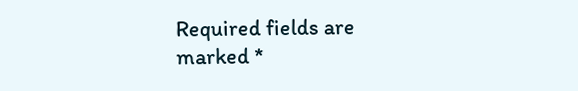Required fields are marked *